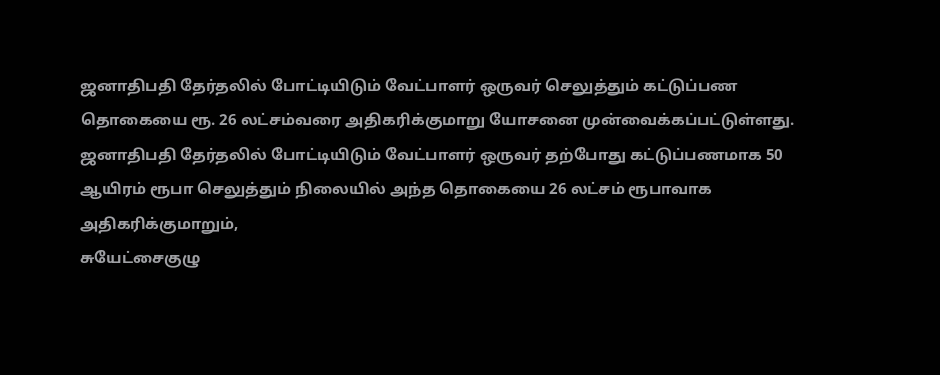ஜனாதிபதி தேர்தலில் போட்டியிடும் வேட்பாளர் ஒருவர் செலுத்தும் கட்டுப்பண தொகையை ரூ. 26 லட்சம்வரை அதிகரிக்குமாறு யோசனை முன்வைக்கப்பட்டுள்ளது.
ஜனாதிபதி தேர்தலில் போட்டியிடும் வேட்பாளர் ஒருவர் தற்போது கட்டுப்பணமாக 50 ஆயிரம் ரூபா செலுத்தும் நிலையில் அந்த தொகையை 26 லட்சம் ரூபாவாக அதிகரிக்குமாறும்,
சுயேட்சைகுழு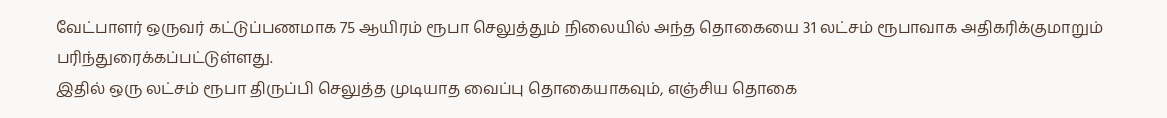வேட்பாளர் ஒருவர் கட்டுப்பணமாக 75 ஆயிரம் ரூபா செலுத்தும் நிலையில் அந்த தொகையை 31 லட்சம் ரூபாவாக அதிகரிக்குமாறும் பரிந்துரைக்கப்பட்டுள்ளது.
இதில் ஒரு லட்சம் ரூபா திருப்பி செலுத்த முடியாத வைப்பு தொகையாகவும், எஞ்சிய தொகை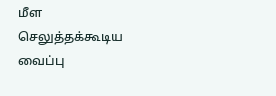மீள செலுத்தக்கூடிய வைப்பு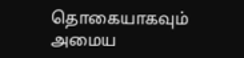தொகையாகவும் அமைய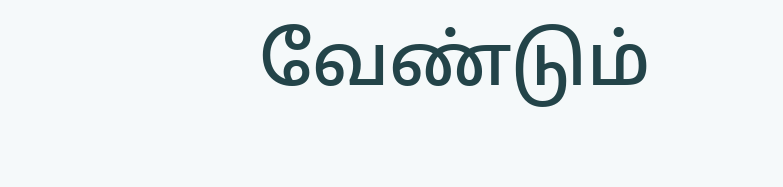வேண்டும்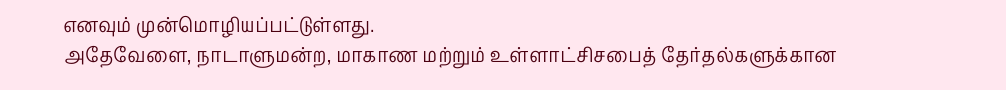எனவும் முன்மொழியப்பட்டுள்ளது.
அதேவேளை, நாடாளுமன்ற, மாகாண மற்றும் உள்ளாட்சிசபைத் தேர்தல்களுக்கான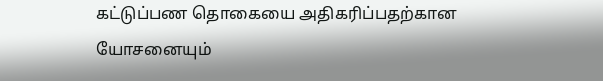கட்டுப்பண தொகையை அதிகரிப்பதற்கான யோசனையும்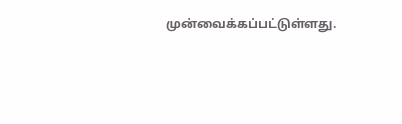முன்வைக்கப்பட்டுள்ளது.